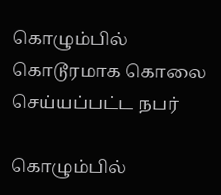கொழும்பில் கொடூரமாக கொலை செய்யப்பட்ட நபர்

கொழும்பில்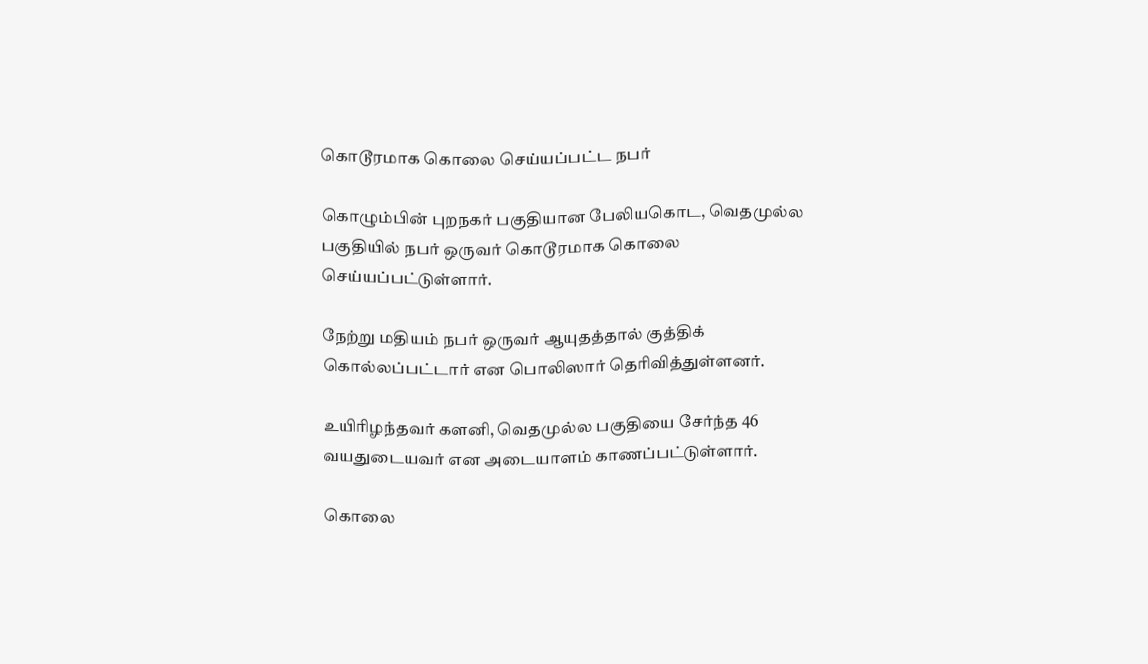கொடூரமாக கொலை செய்யப்பட்ட நபர்

கொழும்பின் புறநகர் பகுதியான பேலியகொட, வெதமுல்ல பகுதியில் நபர் ஒருவர் கொடூரமாக கொலை செய்யப்பட்டுள்ளார்.

நேற்று மதியம் நபர் ஒருவர் ஆயுதத்தால் குத்திக் கொல்லப்பட்டார் என பொலிஸார் தெரிவித்துள்ளனர்.

உயிரிழந்தவர் களனி, வெதமுல்ல பகுதியை சேர்ந்த 46 வயதுடையவர் என அடையாளம் காணப்பட்டுள்ளார்.

கொலை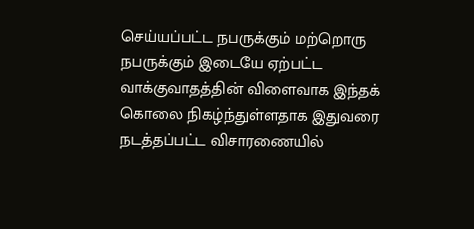செய்யப்பட்ட நபருக்கும் மற்றொரு நபருக்கும் இடையே ஏற்பட்ட வாக்குவாதத்தின் விளைவாக இந்தக் கொலை நிகழ்ந்துள்ளதாக இதுவரை நடத்தப்பட்ட விசாரணையில்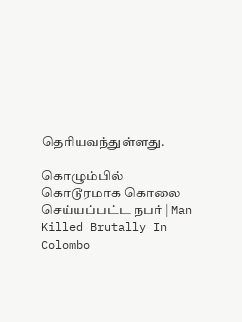தெரியவந்துள்ளது.

கொழும்பில் கொடூரமாக கொலை செய்யப்பட்ட நபர் | Man Killed Brutally In Colombo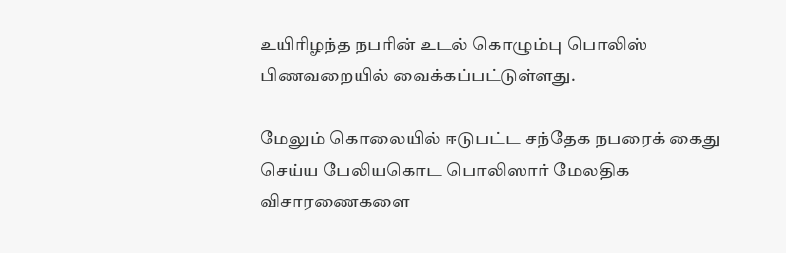உயிரிழந்த நபரின் உடல் கொழும்பு பொலிஸ் பிணவறையில் வைக்கப்பட்டுள்ளது.

மேலும் கொலையில் ஈடுபட்ட சந்தேக நபரைக் கைது செய்ய பேலியகொட பொலிஸார் மேலதிக விசாரணைகளை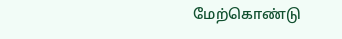மேற்கொண்டு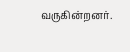வருகின்றனர்.